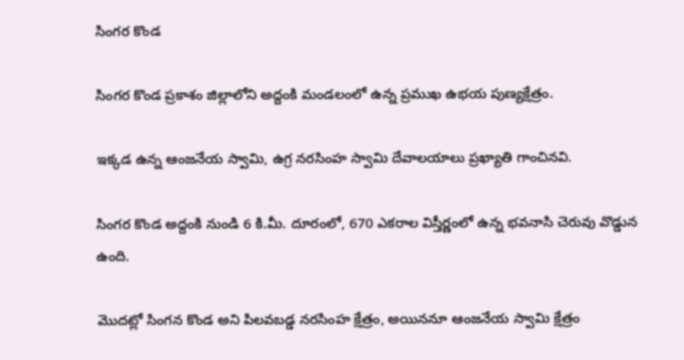సింగర కొండ

సింగర కొండ ప్రకాశం జిల్లాలోని అద్దంకి మండలంలో ఉన్న ప్రముఖ ఉభయ పుణ్యక్షేత్రం.

ఇక్కడ ఉన్న ఆంజనేయ స్వామి, ఉగ్ర నరసింహ స్వామి దేవాలయాలు ప్రఖ్యాతి గాంచినవి.

సింగర కొండ అద్దంకి నుండి 6 కి.మీ. దూరంలో, 670 ఎకరాల విస్తీర్ణంలో ఉన్న భవనాసి చెరువు వొడ్డున ఉంది.

మొదట్లో సింగన కొండ అని పిలవబడ్డ నరసింహ క్షేత్రం, అయిననూ ఆంజనేయ స్వామి క్షేత్రం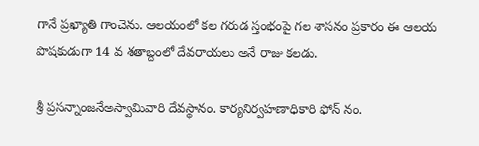గానే ప్రఖ్యాతి గాంచెను. ఆలయంలో కల గరుడ స్తంభంపై గల శాసనం ప్రకారం ఈ ఆలయ పొషకుడుగా 14 వ శతాబ్దంలో దేవరాయలు అనే రాజు కలడు.

శ్రీ ప్రసన్నాంజనేఅస్వామివారి దేవస్థానం. కార్యనిర్వహణాధికారి ఫోన్ నం.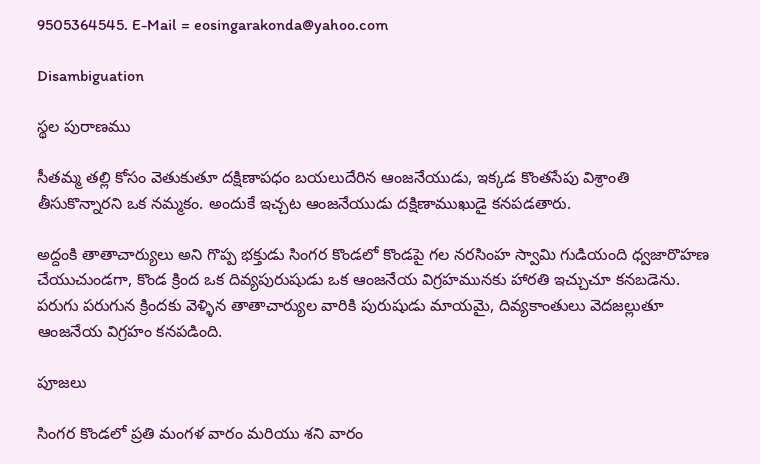9505364545. E-Mail = eosingarakonda@yahoo.com

Disambiguation

స్థల పురాణము

సీతమ్మ తల్లి కోసం వెతుకుతూ దక్షిణాపధం బయలుదేరిన ఆంజనేయుడు, ఇక్కడ కొంతసేపు విశ్రాంతి తీసుకొన్నారని ఒక నమ్మకం. అందుకే ఇచ్చట ఆంజనేయుడు దక్షిణాముఖుడై కనపడతారు.

అద్దంకి తాతాచార్యులు అని గొప్ప భక్తుడు సింగర కొండలో కొండపై గల నరసింహ స్వామి గుడియంది ధ్వజారొహణ చేయుచుండగా, కొండ క్రింద ఒక దివ్యపురుషుడు ఒక ఆంజనేయ విగ్రహమునకు హారతి ఇచ్చుచూ కనబడెను. పరుగు పరుగున క్రిందకు వెళ్ళిన తాతాచార్యుల వారికి పురుషుడు మాయమై, దివ్యకాంతులు వెదజల్లుతూ ఆంజనేయ విగ్రహం కనపడింది.

పూజలు

సింగర కొండలో ప్రతి మంగళ వారం మరియు శని వారం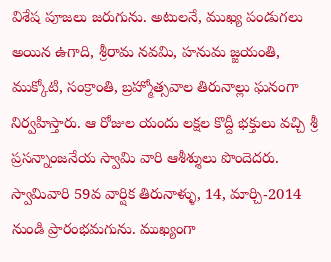విశేష పూజలు జరుగును. అటులనే, ముఖ్య పండుగలు అయిన ఉగాది, శ్రీరామ నవమి, హనుమ జ్జయంతి, ముక్కోటి, సంక్రాంతి, బ్రహ్మోత్సవాల తిరునాల్లు ఘనంగా నిర్వహిస్తారు. ఆ రోజుల యందు లక్షల కొద్దీ భక్తులు వచ్చి శ్రీ ప్రసన్నాంజనేయ స్వామి వారి ఆశీశ్శులు పొందెదరు. స్వామివారి 59వ వార్షిక తిరునాళ్ళు, 14, మార్చి-2014 నుండి ప్రారంభమగును. ముఖ్యంగా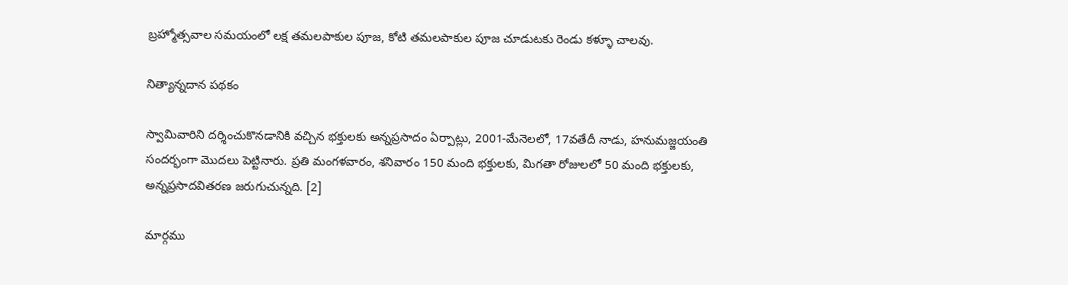బ్రహ్మోత్సవాల సమయంలో లక్ష తమలపాకుల పూజ, కోటి తమలపాకుల పూజ చూడుటకు రెండు కళ్ళూ చాలవు.

నిత్యాన్నదాన పథకం

స్వామివారిని దర్శించుకొనడానికి వచ్చిన భక్తులకు అన్నప్రసాదం ఏర్పాట్లు, 2001-మేనెలలో, 17వతేదీ నాడు, హనుమజ్జయంతి సందర్భంగా మొదలు పెట్టినారు. ప్రతి మంగళవారం, శనివారం 150 మంది భక్తులకు, మిగతా రోజులలో 50 మంది భక్తులకు, అన్నప్రసాదవితరణ జరుగుచున్నది. [2]

మార్గము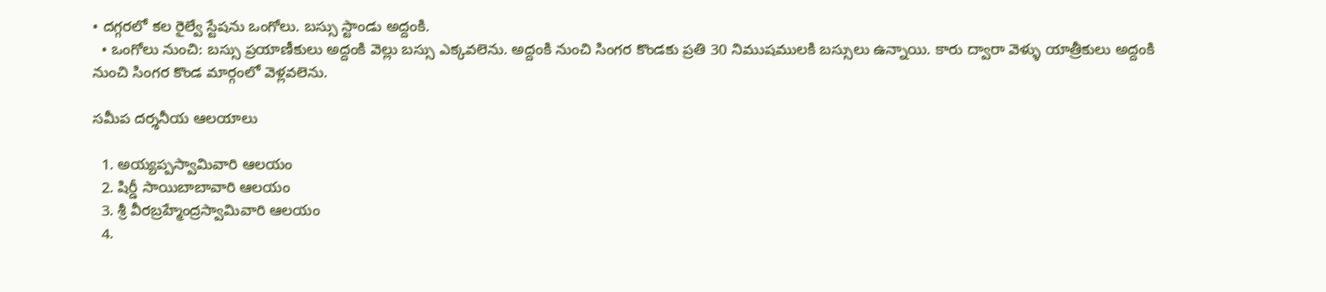• దగ్గరలో కల రైల్వే స్టేషను ఒంగోలు. బస్సు స్టాండు అద్దంకి.
  • ఒంగోలు నుంచి: బస్సు ప్రయాణీకులు అద్దంకి వెల్లు బస్సు ఎక్కవలెను. అద్దంకి నుంచి సింగర కొండకు ప్రతి 30 నిముషములకి బస్సులు ఉన్నాయి. కారు ద్వారా వెళ్ళు యాత్రీకులు అద్దంకి నుంచి సింగర కొండ మార్గంలో వెళ్లవలెను.

సమీప దర్శనీయ ఆలయాలు

  1. అయ్యప్పస్వామివారి ఆలయం
  2. షిర్డీ సాయిబాబావారి ఆలయం
  3. శ్రీ వీరబ్రహ్మేంద్రస్వామివారి ఆలయం
  4.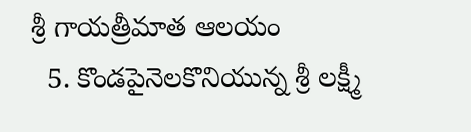శ్రీ గాయత్రీమాత ఆలయం
  5. కొండపైనెలకొనియున్న శ్రీ లక్ష్మీ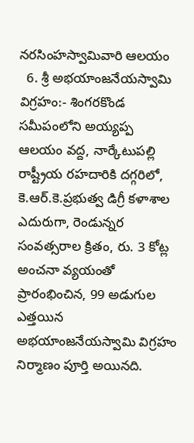నరసింహస్వామివారి ఆలయం
  6. శ్రీ అభయాంజనేయస్వామి విగ్రహం:- శింగరకొండ సమీపంలోని అయ్యప్ప ఆలయం వద్ద, నార్కేటుపల్లి రాష్ట్రీయ రహదారికి దగ్గరిలో, కె.ఆర్.కె.ప్రభుత్వ డిగ్రీ కళాశాల ఎదురుగా, రెండున్నర సంవత్సరాల క్రితం, రు. 3 కోట్ల అంచనా వ్యయంతో ప్రారంభించిన, 99 అడుగుల ఎత్తయిన అభయాంజనేయస్వామి విగ్రహం నిర్మాణం పూర్తి అయినది.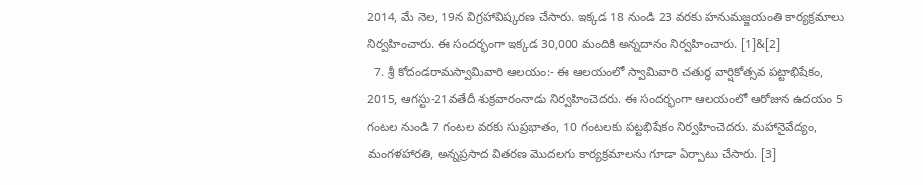2014, మే నెల, 19న విగ్రహావిష్కరణ చేసారు. ఇక్కడ 18 నుండి 23 వరకు హనుమజ్జయంతి కార్యక్రమాలు నిర్వహించారు. ఈ సందర్భంగా ఇక్కడ 30,000 మందికి అన్నదానం నిర్వహించారు. [1]&[2]
  7. శ్రీ కోదండరామస్వామివారి ఆలయం:- ఈ ఆలయంలో స్వామివారి చతుర్ధ వార్షికోత్సవ పట్టాభిషేకం, 2015, ఆగస్టు-21వతేదీ శుక్రవారంనాడు నిర్వహించెదరు. ఈ సందర్భంగా ఆలయంలో ఆరోజున ఉదయం 5 గంటల నుండి 7 గంటల వరకు సుప్రభాతం, 10 గంటలకు పట్టభిషేకం నిర్వహించెదరు. మహానైవేద్యం, మంగళహారతి, అన్నప్రసాద వితరణ మొదలగు కార్యక్రమాలను గూడా ఏర్పాటు చేసారు. [3]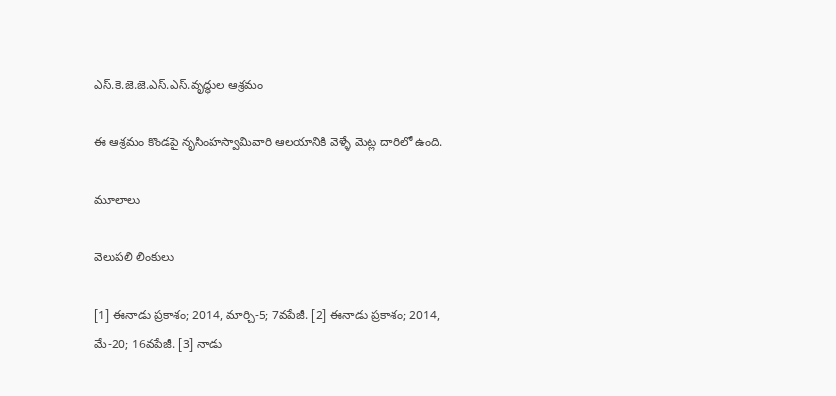ఎస్.కె.జె.జె.ఎస్.ఎస్.వృద్ధుల ఆశ్రమం

ఈ ఆశ్రమం కొండపై నృసింహస్వామివారి ఆలయానికి వెళ్ళే మెట్ల దారిలో ఉంది.

మూలాలు

వెలుపలి లింకులు

[1] ఈనాడు ప్రకాశం; 2014, మార్చి-5; 7వపేజీ. [2] ఈనాడు ప్రకాశం; 2014, మే-20; 16వపేజీ. [3] నాడు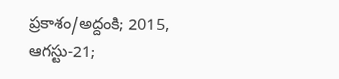ప్రకాశం/అద్దంకి; 2015, ఆగస్టు-21;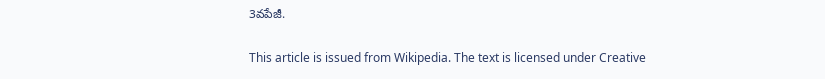3వపేజీ.

This article is issued from Wikipedia. The text is licensed under Creative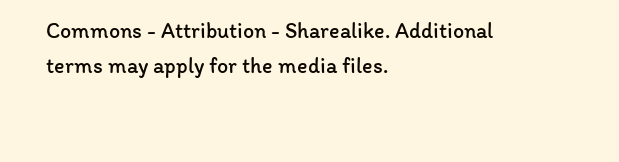Commons - Attribution - Sharealike. Additional terms may apply for the media files.